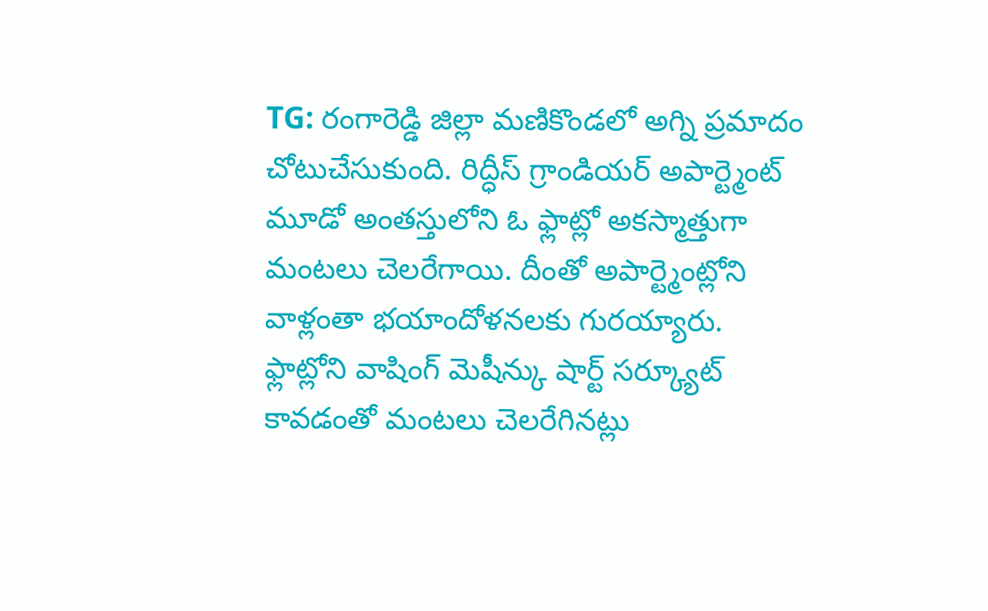TG: రంగారెడ్డి జిల్లా మణికొండలో అగ్ని ప్రమాదం చోటుచేసుకుంది. రిద్ధీస్ గ్రాండియర్ అపార్ట్మెంట్ మూడో అంతస్తులోని ఓ ఫ్లాట్లో అకస్మాత్తుగా మంటలు చెలరేగాయి. దీంతో అపార్ట్మెంట్లోని వాళ్లంతా భయాందోళనలకు గురయ్యారు. ఫ్లాట్లోని వాషింగ్ మెషీన్కు షార్ట్ సర్క్యూట్ కావడంతో మంటలు చెలరేగినట్లు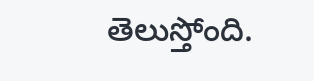తెలుస్తోంది.